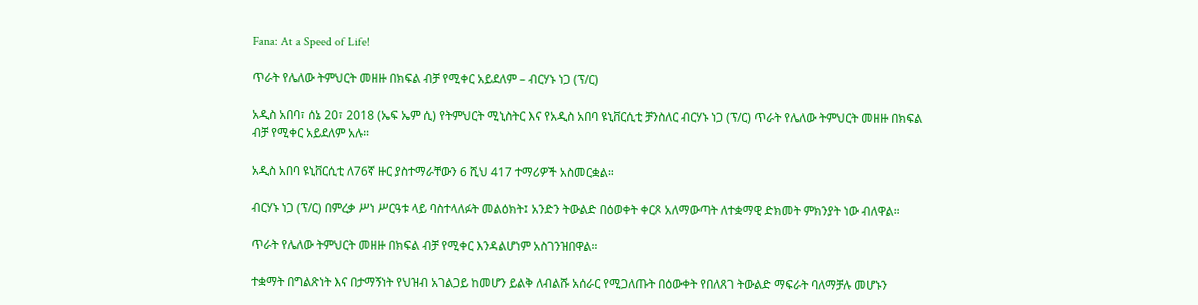Fana: At a Speed of Life!

ጥራት የሌለው ትምህርት መዘዙ በክፍል ብቻ የሚቀር አይደለም – ብርሃኑ ነጋ (ፕ/ር)

አዲስ አበባ፣ ሰኔ 20፣ 2018 (ኤፍ ኤም ሲ) የትምህርት ሚኒስትር እና የአዲስ አበባ ዩኒቨርሲቲ ቻንስለር ብርሃኑ ነጋ (ፕ/ር) ጥራት የሌለው ትምህርት መዘዙ በክፍል ብቻ የሚቀር አይደለም አሉ።

አዲስ አበባ ዩኒቨርሲቲ ለ76ኛ ዙር ያስተማራቸውን 6 ሺህ 417 ተማሪዎች አስመርቋል።

ብርሃኑ ነጋ (ፕ/ር) በምረቃ ሥነ ሥርዓቱ ላይ ባስተላለፉት መልዕክት፤ አንድን ትውልድ በዕወቀት ቀርጾ አለማውጣት ለተቋማዊ ድክመት ምክንያት ነው ብለዋል።

ጥራት የሌለው ትምህርት መዘዙ በክፍል ብቻ የሚቀር እንዳልሆነም አስገንዝበዋል።

ተቋማት በግልጽነት እና በታማኝነት የህዝብ አገልጋይ ከመሆን ይልቅ ለብልሹ አሰራር የሚጋለጡት በዕውቀት የበለጸገ ትውልድ ማፍራት ባለማቻሉ መሆኑን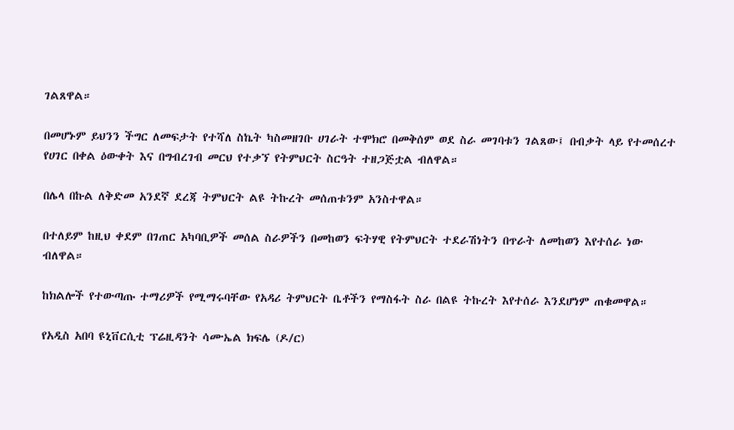ገልጸዋል።

በመሆኑም ይህንን ችግር ለመፍታት የተሻለ ስኬት ካስመዘገቡ ሀገራት ተሞክሮ በመቅሰም ወደ ስራ መገባቱን ገልጸው፤ በብቃት ላይ የተመሰረተ የሀገር በቀል ዕውቀት እና በግብረገብ መርህ የተቃኘ የትምህርት ስርዓት ተዘጋጅቷል ብለዋል።

በሌላ በኩል ለቅድመ አንደኛ ደረጃ ትምህርት ልዩ ትኩረት መሰጠቱንም አንስተዋል።

በተለይም ከዚህ ቀደም በገጠር አካባቢዎች መሰል ስራዎችን በመከወን ፍትሃዊ የትምህርት ተደራሽነትን በጥራት ለመከወን እየተሰራ ነው ብለዋል።

ከክልሎች የተውጣጡ ተማሪዎች የሚማሩባቸው የአዳሪ ትምህርት ቤቶችን የማስፋት ስራ በልዩ ትኩረት እየተሰራ እንደሆነም ጠቁመዋል።

የአዲስ አበባ ዩኒቨርሲቲ ፕሬዚዳንት ሳሙኤል ክፍሌ (ዶ/ር)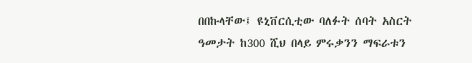በበኩላቸው፤ ዩኒቨርሲቲው ባለፉት ሰባት አስርት ዓመታት ከ300 ሺህ በላይ ምሩቃንን ማፍራቱን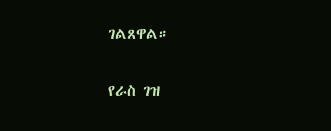ገልጸዋል።

የራስ ገዝ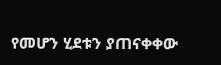የመሆን ሂደቱን ያጠናቀቀው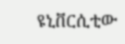ዩኒቨርሲቲው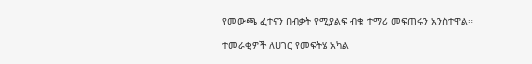የመውጫ ፈተናን በብቃት የሚያልፍ ብቁ ተማሪ መፍጠሩን አንስተዋል።

ተመራቂዎች ለሀገር የመፍትሄ አካል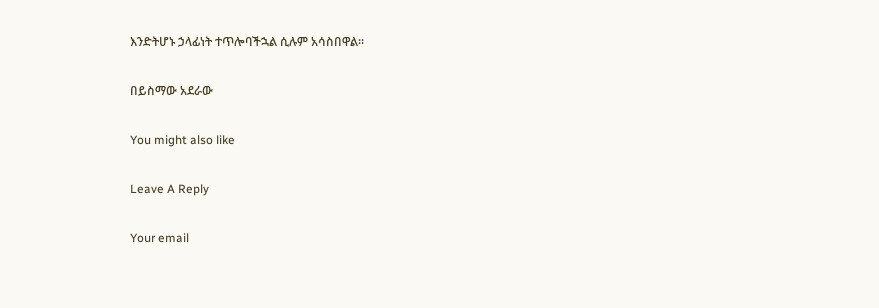እንድትሆኑ ኃላፊነት ተጥሎባችኋል ሲሉም አሳስበዋል።

በይስማው አደራው

You might also like

Leave A Reply

Your email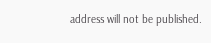address will not be published.